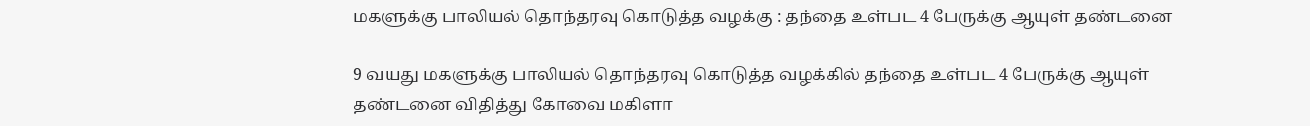மகளுக்கு பாலியல் தொந்தரவு கொடுத்த வழக்கு : தந்தை உள்பட 4 பேருக்கு ஆயுள் தண்டனை

9 வயது மகளுக்கு பாலியல் தொந்தரவு கொடுத்த வழக்கில் தந்தை உள்பட 4 பேருக்கு ஆயுள் தண்டனை விதித்து கோவை மகிளா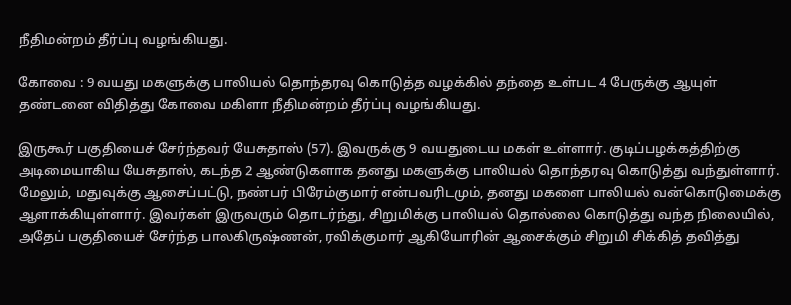நீதிமன்றம் தீர்ப்பு வழங்கியது.

கோவை : 9 வயது மகளுக்கு பாலியல் தொந்தரவு கொடுத்த வழக்கில் தந்தை உள்பட 4 பேருக்கு ஆயுள் தண்டனை விதித்து கோவை மகிளா நீதிமன்றம் தீர்ப்பு வழங்கியது.

இருகூர் பகுதியைச் சேர்ந்தவர் யேசுதாஸ் (57). இவருக்கு 9 வயதுடைய மகள் உள்ளார். குடிப்பழக்கத்திற்கு அடிமையாகிய யேசுதாஸ், கடந்த 2 ஆண்டுகளாக தனது மகளுக்கு பாலியல் தொந்தரவு கொடுத்து வந்துள்ளார். மேலும், மதுவுக்கு ஆசைப்பட்டு, நண்பர் பிரேம்குமார் என்பவரிடமும், தனது மகளை பாலியல் வன்கொடுமைக்கு ஆளாக்கியுள்ளார். இவர்கள் இருவரும் தொடர்ந்து, சிறுமிக்கு பாலியல் தொல்லை கொடுத்து வந்த நிலையில், அதேப் பகுதியைச் சேர்ந்த பாலகிருஷ்ணன், ரவிக்குமார் ஆகியோரின் ஆசைக்கும் சிறுமி சிக்கித் தவித்து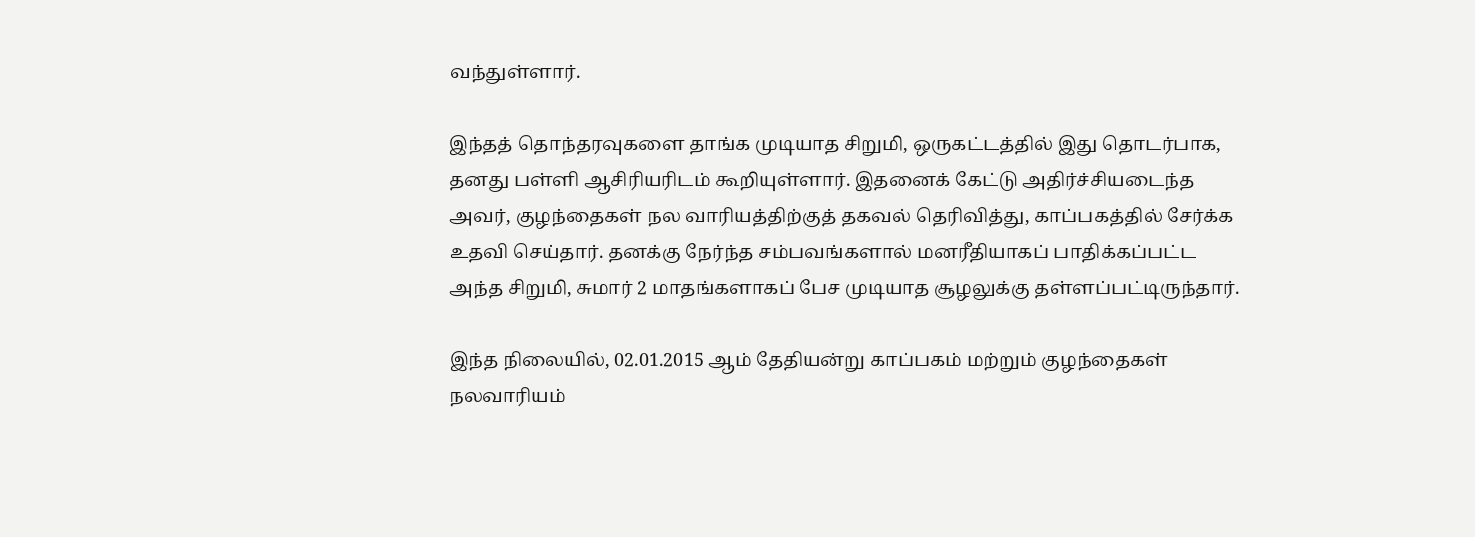வந்துள்ளார்.

இந்தத் தொந்தரவுகளை தாங்க முடியாத சிறுமி, ஒருகட்டத்தில் இது தொடர்பாக, தனது பள்ளி ஆசிரியரிடம் கூறியுள்ளார். இதனைக் கேட்டு அதிர்ச்சியடைந்த அவர், குழந்தைகள் நல வாரியத்திற்குத் தகவல் தெரிவித்து, காப்பகத்தில் சேர்க்க உதவி செய்தார். தனக்கு நேர்ந்த சம்பவங்களால் மனரீதியாகப் பாதிக்கப்பட்ட அந்த சிறுமி, சுமார் 2 மாதங்களாகப் பேச முடியாத சூழலுக்கு தள்ளப்பட்டிருந்தார்.

இந்த நிலையில், 02.01.2015 ஆம் தேதியன்று காப்பகம் மற்றும் குழந்தைகள் நலவாரியம்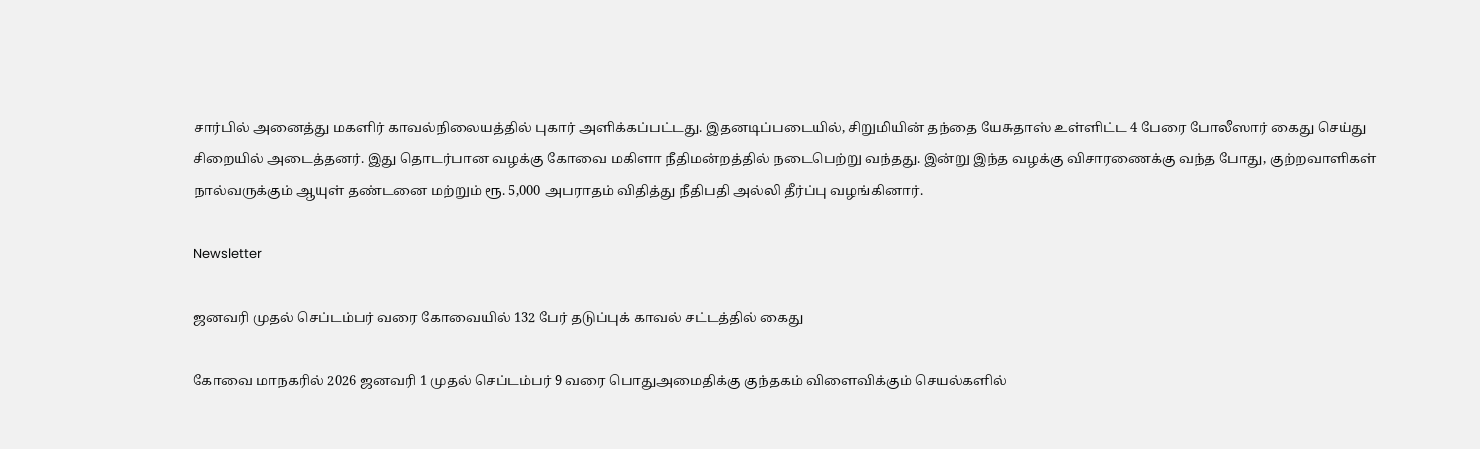சார்பில் அனைத்து மகளிர் காவல்நிலையத்தில் புகார் அளிக்கப்பட்டது. இதனடிப்படையில், சிறுமியின் தந்தை யேசுதாஸ் உள்ளிட்ட 4 பேரை போலீஸார் கைது செய்து சிறையில் அடைத்தனர். இது தொடர்பான வழக்கு கோவை மகிளா நீதிமன்றத்தில் நடைபெற்று வந்தது. இன்று இந்த வழக்கு விசாரணைக்கு வந்த போது, குற்றவாளிகள் நால்வருக்கும் ஆயுள் தண்டனை மற்றும் ரூ. 5,000 அபராதம் விதித்து நீதிபதி அல்லி தீர்ப்பு வழங்கினார்.

Newsletter

ஜனவரி முதல் செப்டம்பர் வரை கோவையில் 132 பேர் தடுப்புக் காவல் சட்டத்தில் கைது

கோவை மாநகரில் 2026 ஜனவரி 1 முதல் செப்டம்பர் 9 வரை பொதுஅமைதிக்கு குந்தகம் விளைவிக்கும் செயல்களில்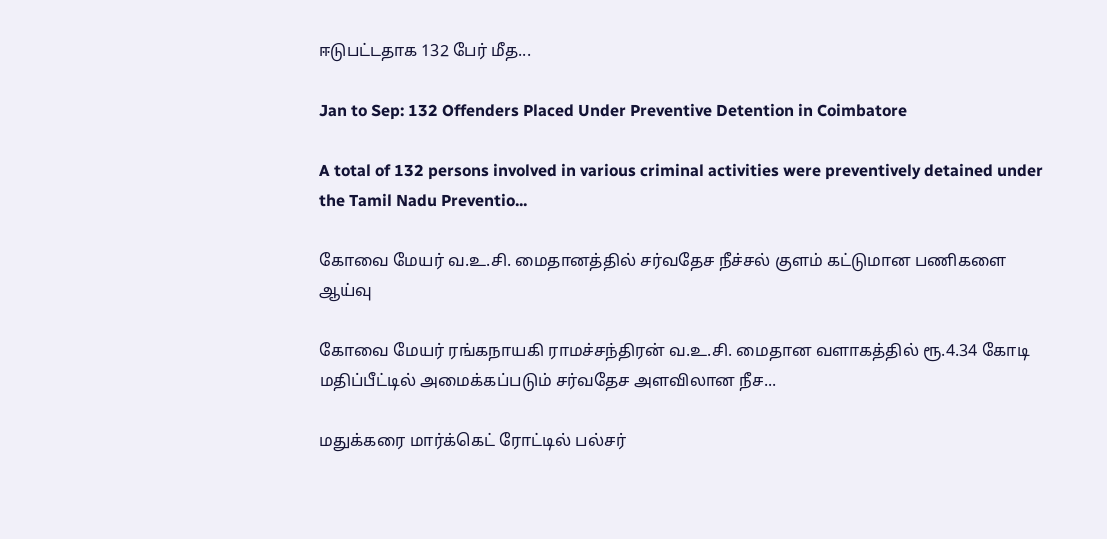ஈடுபட்டதாக 132 பேர் மீத...

Jan to Sep: 132 Offenders Placed Under Preventive Detention in Coimbatore

A total of 132 persons involved in various criminal activities were preventively detained under the Tamil Nadu Preventio...

கோவை மேயர் வ.உ.சி. மைதானத்தில் சர்வதேச நீச்சல் குளம் கட்டுமான பணிகளை ஆய்வு

கோவை மேயர் ரங்கநாயகி ராமச்சந்திரன் வ.உ.சி. மைதான வளாகத்தில் ரூ.4.34 கோடி மதிப்பீட்டில் அமைக்கப்படும் சர்வதேச அளவிலான நீச...

மதுக்கரை மார்க்கெட் ரோட்டில் பல்சர்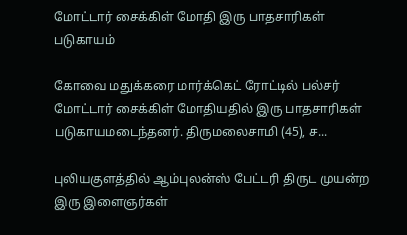மோட்டார் சைக்கிள் மோதி இரு பாதசாரிகள் படுகாயம்

கோவை மதுக்கரை மார்க்கெட் ரோட்டில் பல்சர் மோட்டார் சைக்கிள் மோதியதில் இரு பாதசாரிகள் படுகாயமடைந்தனர். திருமலைசாமி (45), ச...

புலியகுளத்தில் ஆம்புலன்ஸ் பேட்டரி திருட முயன்ற இரு இளைஞர்கள்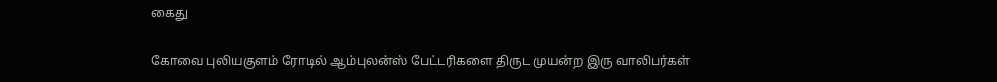கைது

கோவை புலியகுளம் ரோடில் ஆம்புலன்ஸ் பேட்டரிகளை திருட முயன்ற இரு வாலிபர்கள்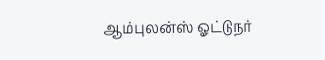ஆம்புலன்ஸ் ஓட்டுநர்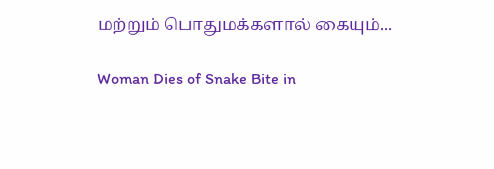மற்றும் பொதுமக்களால் கையும்...

Woman Dies of Snake Bite in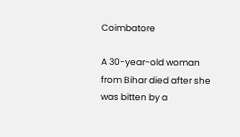Coimbatore

A 30-year-old woman from Bihar died after she was bitten by a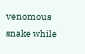venomous snake while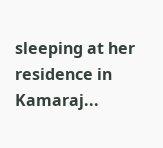sleeping at her residence in Kamaraj...